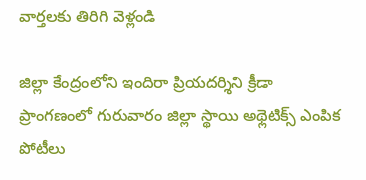వార్తలకు తిరిగి వెళ్లండి

జిల్లా కేంద్రంలోని ఇందిరా ప్రియదర్శిని క్రీడా ప్రాంగణంలో గురువారం జిల్లా స్థాయి అథ్లెటిక్స్ ఎంపిక పోటీలు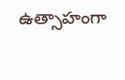ఉత్సాహంగా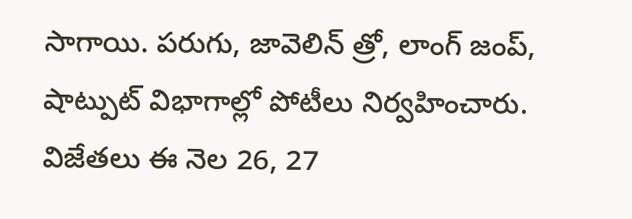సాగాయి. పరుగు, జావెలిన్ త్రో, లాంగ్ జంప్, షాట్పుట్ విభాగాల్లో పోటీలు నిర్వహించారు.
విజేతలు ఈ నెల 26, 27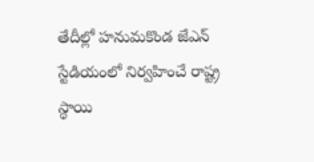తేదీల్లో హనుమకొండ జేఎన్ స్టేడియంలో నిర్వహించే రాష్ట్ర స్థాయి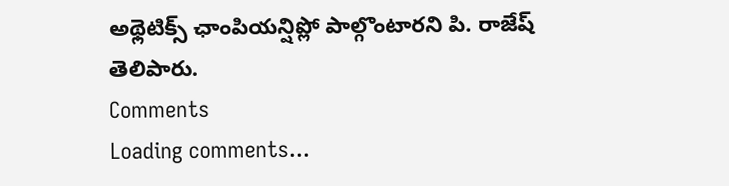అథ్లెటిక్స్ ఛాంపియన్షిప్లో పాల్గొంటారని పి. రాజేష్ తెలిపారు.
Comments
Loading comments...